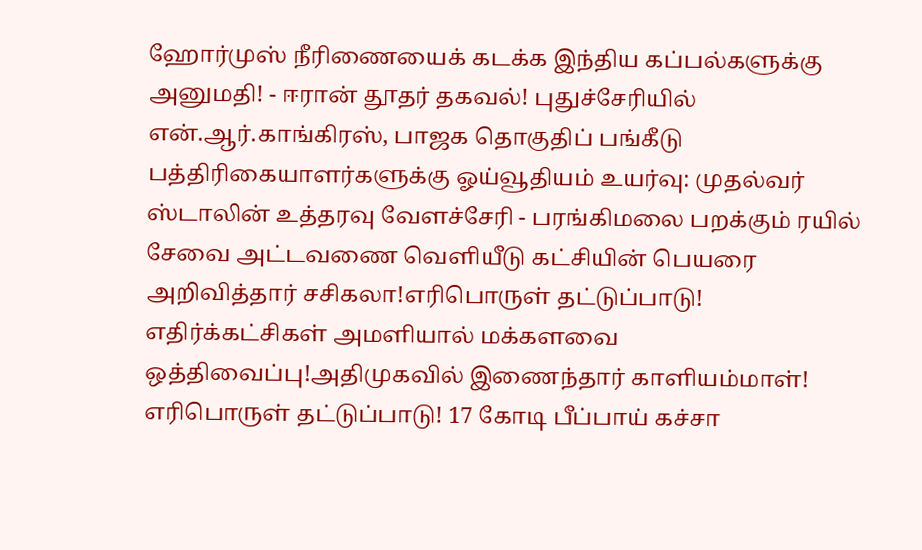ஹோர்முஸ் நீரிணையைக் கடக்க இந்திய கப்பல்களுக்கு அனுமதி! - ஈரான் தூதர் தகவல்! புதுச்சேரியில் என்.ஆர்.காங்கிரஸ், பாஜக தொகுதிப் பங்கீடு பத்திரிகையாளர்களுக்கு ஓய்வூதியம் உயர்வு: முதல்வர் ஸ்டாலின் உத்தரவு வேளச்சேரி - பரங்கிமலை பறக்கும் ரயில் சேவை அட்டவணை வெளியீடு கட்சியின் பெயரை அறிவித்தார் சசிகலா!எரிபொருள் தட்டுப்பாடு! எதிர்க்கட்சிகள் அமளியால் மக்களவை ஒத்திவைப்பு!அதிமுகவில் இணைந்தார் காளியம்மாள்! எரிபொருள் தட்டுப்பாடு! 17 கோடி பீப்பாய் கச்சா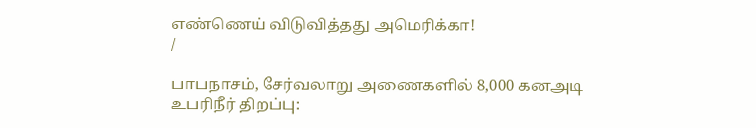எண்ணெய் விடுவித்தது அமெரிக்கா!
/

பாபநாசம், சேர்வலாறு அணைகளில் 8,000 கனஅடி உபரிநீர் திறப்பு: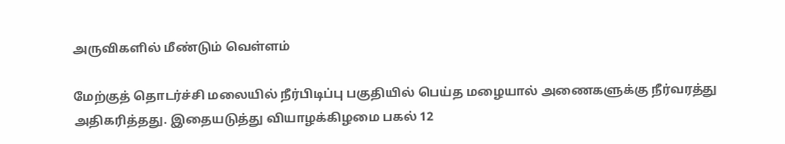அருவிகளில் மீண்டும் வெள்ளம்

மேற்குத் தொடர்ச்சி மலையில் நீர்பிடிப்பு பகுதியில் பெய்த மழையால் அணைகளுக்கு நீர்வரத்து அதிகரித்தது. இதையடுத்து வியாழக்கிழமை பகல் 12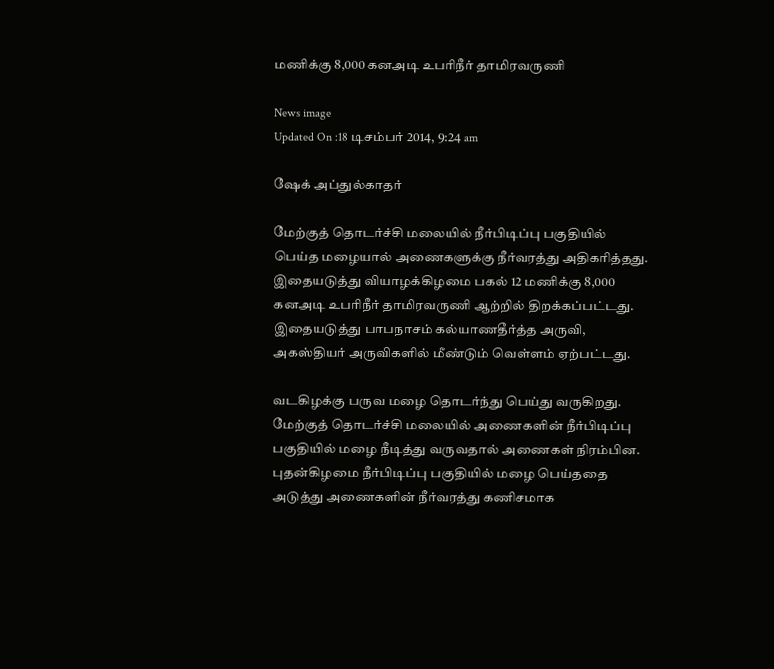மணிக்கு 8,000 கனஅடி உபரிநீர் தாமிரவருணி

News image
Updated On :18 டிசம்பர் 2014, 9:24 am

ஷேக் அப்துல்காதர்

மேற்குத் தொடர்ச்சி மலையில் நீர்பிடிப்பு பகுதியில் பெய்த மழையால் அணைகளுக்கு நீர்வரத்து அதிகரித்தது. இதையடுத்து வியாழக்கிழமை பகல் 12 மணிக்கு 8,000 கனஅடி உபரிநீர் தாமிரவருணி ஆற்றில் திறக்கப்பட்டது. இதையடுத்து பாபநாசம் கல்யாணதீர்த்த அருவி, அகஸ்தியர் அருவிகளில் மீண்டும் வெள்ளம் ஏற்பட்டது.

வடகிழக்கு பருவ மழை தொடர்ந்து பெய்து வருகிறது. மேற்குத் தொடர்ச்சி மலையில் அணைகளின் நீர்பிடிப்பு பகுதியில் மழை நீடித்து வருவதால் அணைகள் நிரம்பின. புதன்கிழமை நீர்பிடிப்பு பகுதியில் மழை பெய்ததை அடுத்து அணைகளின் நீர்வரத்து கணிசமாக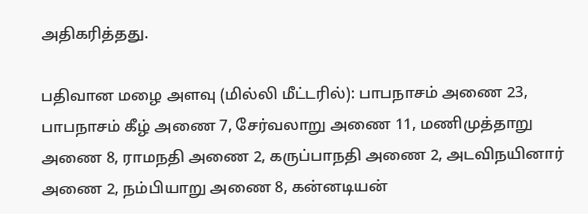அதிகரித்தது.

பதிவான மழை அளவு (மில்லி மீட்டரில்): பாபநாசம் அணை 23, பாபநாசம் கீழ் அணை 7, சேர்வலாறு அணை 11, மணிமுத்தாறு அணை 8, ராமநதி அணை 2, கருப்பாநதி அணை 2, அடவிநயினார் அணை 2, நம்பியாறு அணை 8, கன்னடியன்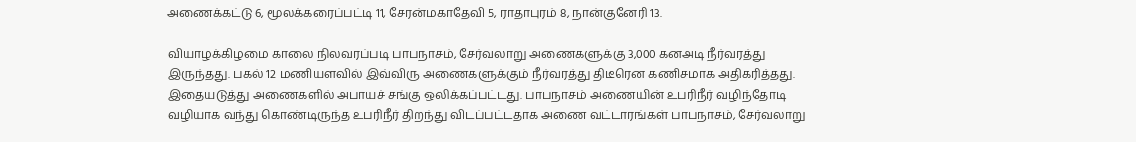அணைக்கட்டு 6, மூலக்கரைப்பட்டி 11, சேரன்மகாதேவி 5, ராதாபுரம் 8, நான்குனேரி 13.

வியாழக்கிழமை காலை நிலவரப்படி பாபநாசம், சேர்வலாறு அணைகளுக்கு 3,000 கனஅடி நீர்வரத்து இருந்தது. பகல் 12 மணியளவில் இவ்விரு அணைகளுக்கும் நீர்வரத்து திடீரென கணிசமாக அதிகரித்தது. இதையடுத்து அணைகளில் அபாயச் சங்கு ஒலிக்கப்பட்டது. பாபநாசம் அணையின் உபரிநீர் வழிந்தோடி வழியாக வந்து கொண்டிருந்த உபரிநீர் திறந்து விடப்பட்டதாக அணை வட்டாரங்கள் பாபநாசம், சேர்வலாறு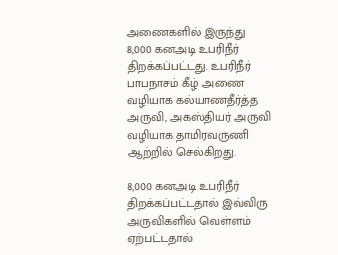அணைகளில் இருந்து 8,000 கனஅடி உபரிநீர் திறக்கப்பட்டது. உபரிநீர் பாபநாசம் கீழ் அணை வழியாக கல்யாணதீர்த்த அருவி, அகஸ்தியர் அருவி வழியாக தாமிரவருணி ஆற்றில் செல்கிறது.

8,000 கனஅடி உபரிநீர் திறக்கப்பட்டதால் இவ்விரு அருவிகளில் வெள்ளம் ஏற்பட்டதால்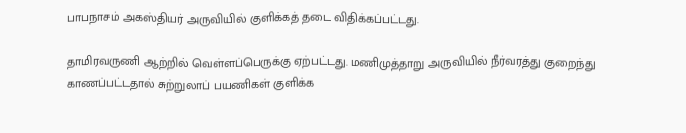பாபநாசம் அகஸ்தியர் அருவியில் குளிக்கத் தடை விதிக்கப்பட்டது.

தாமிரவருணி ஆற்றில் வெள்ளப்பெருக்கு ஏற்பட்டது. மணிமுத்தாறு அருவியில் நீர்வரத்து குறைந்து காணப்பட்டதால் சுற்றுலாப் பயணிகள் குளிக்க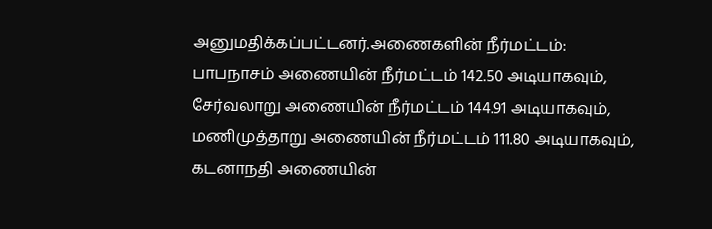அனுமதிக்கப்பட்டனர்.அணைகளின் நீர்மட்டம்: பாபநாசம் அணையின் நீர்மட்டம் 142.50 அடியாகவும், சேர்வலாறு அணையின் நீர்மட்டம் 144.91 அடியாகவும், மணிமுத்தாறு அணையின் நீர்மட்டம் 111.80 அடியாகவும், கடனாநதி அணையின்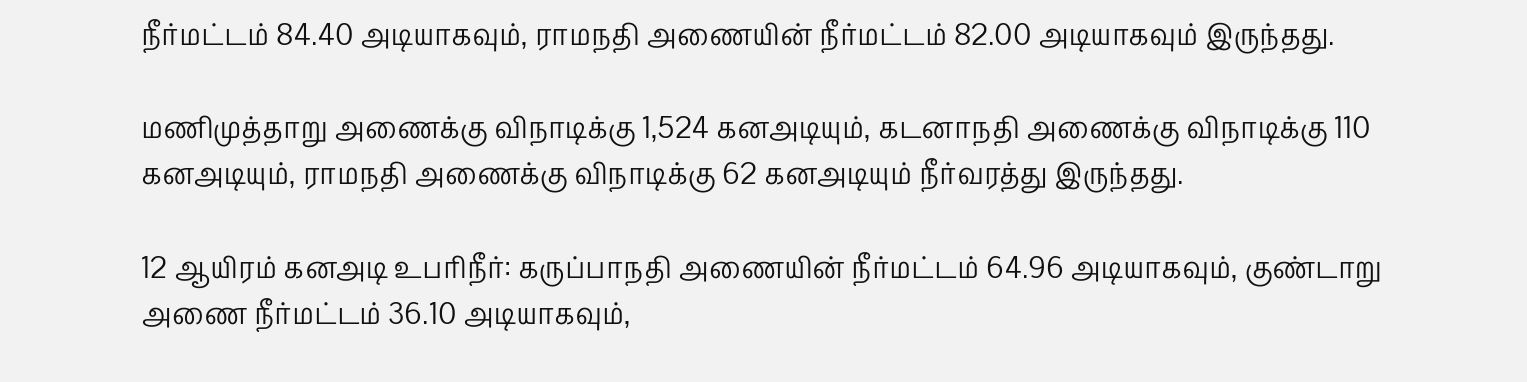நீர்மட்டம் 84.40 அடியாகவும், ராமநதி அணையின் நீர்மட்டம் 82.00 அடியாகவும் இருந்தது.

மணிமுத்தாறு அணைக்கு விநாடிக்கு 1,524 கனஅடியும், கடனாநதி அணைக்கு விநாடிக்கு 110 கனஅடியும், ராமநதி அணைக்கு விநாடிக்கு 62 கனஅடியும் நீர்வரத்து இருந்தது.

12 ஆயிரம் கனஅடி உபரிநீர்: கருப்பாநதி அணையின் நீர்மட்டம் 64.96 அடியாகவும், குண்டாறு அணை நீர்மட்டம் 36.10 அடியாகவும்,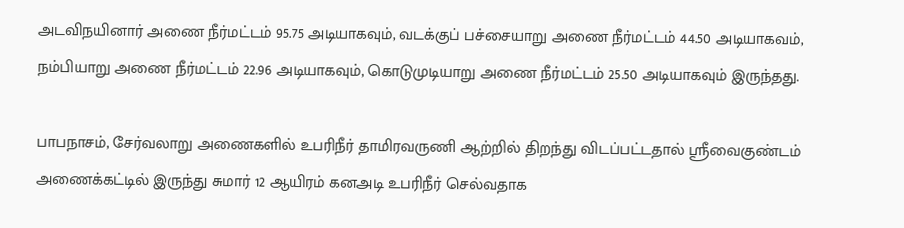அடவிநயினார் அணை நீர்மட்டம் 95.75 அடியாகவும், வடக்குப் பச்சையாறு அணை நீர்மட்டம் 44.50 அடியாகவம், நம்பியாறு அணை நீர்மட்டம் 22.96 அடியாகவும், கொடுமுடியாறு அணை நீர்மட்டம் 25.50 அடியாகவும் இருந்தது.

பாபநாசம், சேர்வலாறு அணைகளில் உபரிநீர் தாமிரவருணி ஆற்றில் திறந்து விடப்பட்டதால் ஸ்ரீவைகுண்டம் அணைக்கட்டில் இருந்து சுமார் 12 ஆயிரம் கனஅடி உபரிநீர் செல்வதாக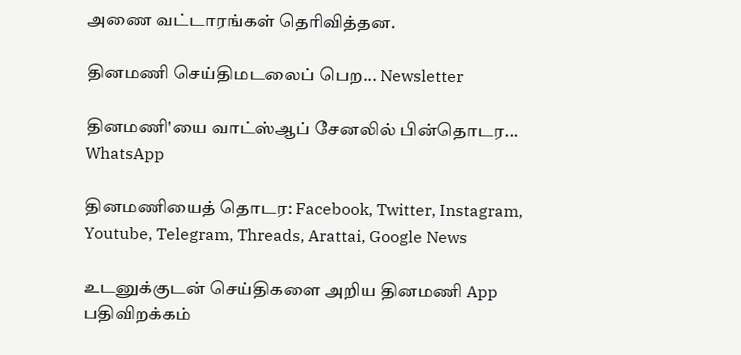அணை வட்டாரங்கள் தெரிவித்தன.

தினமணி செய்திமடலைப் பெற... Newsletter

தினமணி'யை வாட்ஸ்ஆப் சேனலில் பின்தொடர... WhatsApp

தினமணியைத் தொடர: Facebook, Twitter, Instagram, Youtube, Telegram, Threads, Arattai, Google News

உடனுக்குடன் செய்திகளை அறிய தினமணி App பதிவிறக்கம்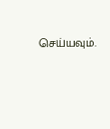செய்யவும்.